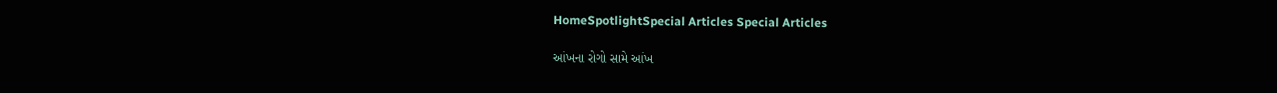HomeSpotlightSpecial Articles Special Articles

આંખના રોગો સામે આંખ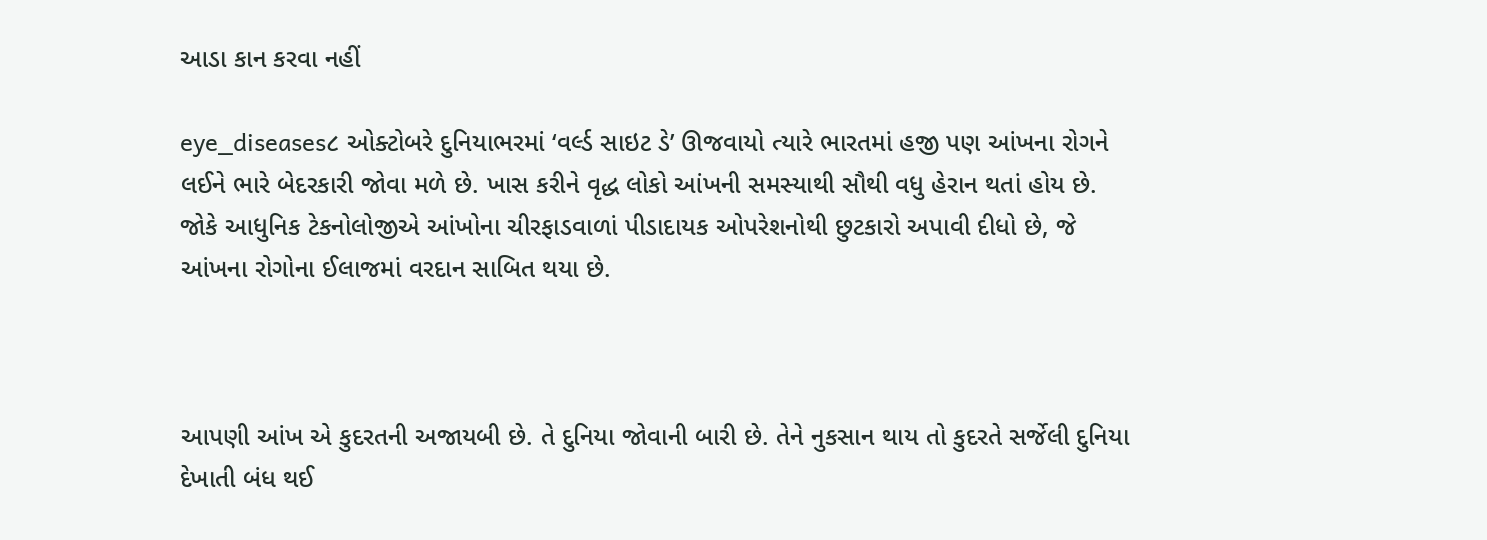આડા કાન કરવા નહીં

eye_diseases૮ ઓક્ટોબરે દુનિયાભરમાં ‘વર્લ્ડ સાઇટ ડે’ ઊજવાયો ત્યારે ભારતમાં હજી પણ આંખના રોગને લઈને ભારે બેદરકારી જોવા મળે છે. ખાસ કરીને વૃદ્ધ લોકો આંખની સમસ્યાથી સૌથી વધુ હેરાન થતાં હોય છે. જોકે આધુનિક ટેકનોલોજીએ આંખોના ચીરફાડવાળાં પીડાદાયક ઓપરેશનોથી છુટકારો અપાવી દીધો છે, જે આંખના રોગોના ઈલાજમાં વરદાન સાબિત થયા છે.



આપણી આંખ એ કુદરતની અજાયબી છે. તે દુનિયા જોવાની બારી છે. તેને નુકસાન થાય તો કુદરતે સર્જેલી દુનિયા દેખાતી બંધ થઈ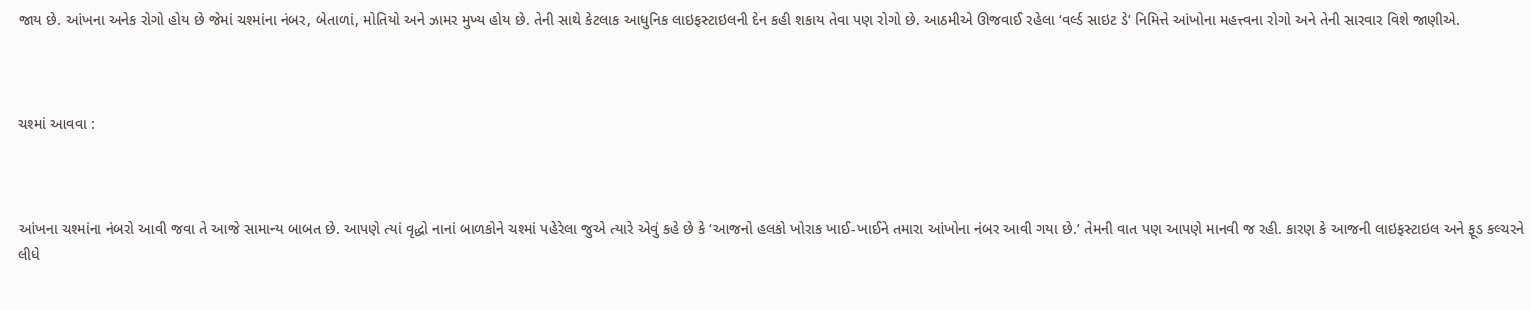જાય છે. આંખના અનેક રોગો હોય છે જેમાં ચશ્માંના નંબર, બેતાળાં, મોતિયો અને ઝામર મુખ્ય હોય છે. તેની સાથે કેટલાક આધુનિક લાઇફસ્ટાઇલની દેન કહી શકાય તેવા પણ રોગો છે. આઠમીએ ઊજવાઈ રહેલા ‘વર્લ્ડ સાઇટ ડે’ નિમિત્તે આંખોના મહત્ત્વના રોગો અને તેની સારવાર વિશે જાણીએ.



ચશ્માં આવવા :



આંખના ચશ્માંના નંબરો આવી જવા તે આજે સામાન્ય બાબત છે. આપણે ત્યાં વૃદ્ધો નાનાં બાળકોને ચશ્માં પહેરેલા જુએ ત્યારે એવું કહે છે કે ‘આજનો હલકો ખોરાક ખાઈ-ખાઈને તમારા આંખોના નંબર આવી ગયા છે.’ તેમની વાત પણ આપણે માનવી જ રહી. કારણ કે આજની લાઇફસ્ટાઇલ અને ફૂડ કલ્ચરને લીધે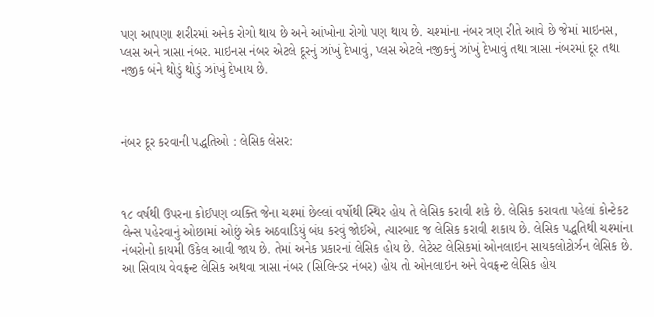પણ આપણા શરીરમાં અનેક રોગો થાય છે અને આંખોના રોગો પણ થાય છે. ચશ્માંના નંબર ત્રણ રીતે આવે છે જેમાં માઇનસ, પ્લસ અને ત્રાસા નંબર. માઇનસ નંબર એટલે દૂરનું ઝાંખું દેખાવું, પ્લસ એટલે નજીકનું ઝાંખું દેખાવું તથા ત્રાસા નંબરમાં દૂર તથા નજીક બંને થોડું થોડું ઝાંખું દેખાય છે.



નંબર દૂર કરવાની પદ્ધતિઓ : લેસિક લેસર:



૧૮ વર્ષથી ઉપરના કોઈપણ વ્યક્તિ જેના ચશ્માં છેલ્લાં વર્ષોથી સ્થિર હોય તે લેસિક કરાવી શકે છે. લેસિક કરાવતા પહેલાં કોન્ટેકટ લેન્સ પહેરવાનું ઓછામાં ઓછું એક અઠવાડિયું બંધ કરવું જોઈએ, ત્યારબાદ જ લેસિક કરાવી શકાય છે. લેસિક પદ્ધતિથી ચશ્માંના નંબરોનો કાયમી ઉકેલ આવી જાય છે. તેમાં અનેક પ્રકારનાં લેસિક હોય છે. લેટેસ્ટ લેસિકમાં ઓનલાઇન સાયકલોટોર્ઝન લેસિક છે. આ સિવાય વેવફ્રન્ટ લેસિક અથવા ત્રાસા નંબર (સિલિન્ડર નંબર) હોય તો ઓનલાઇન અને વેવફ્રન્ટ લેસિક હોય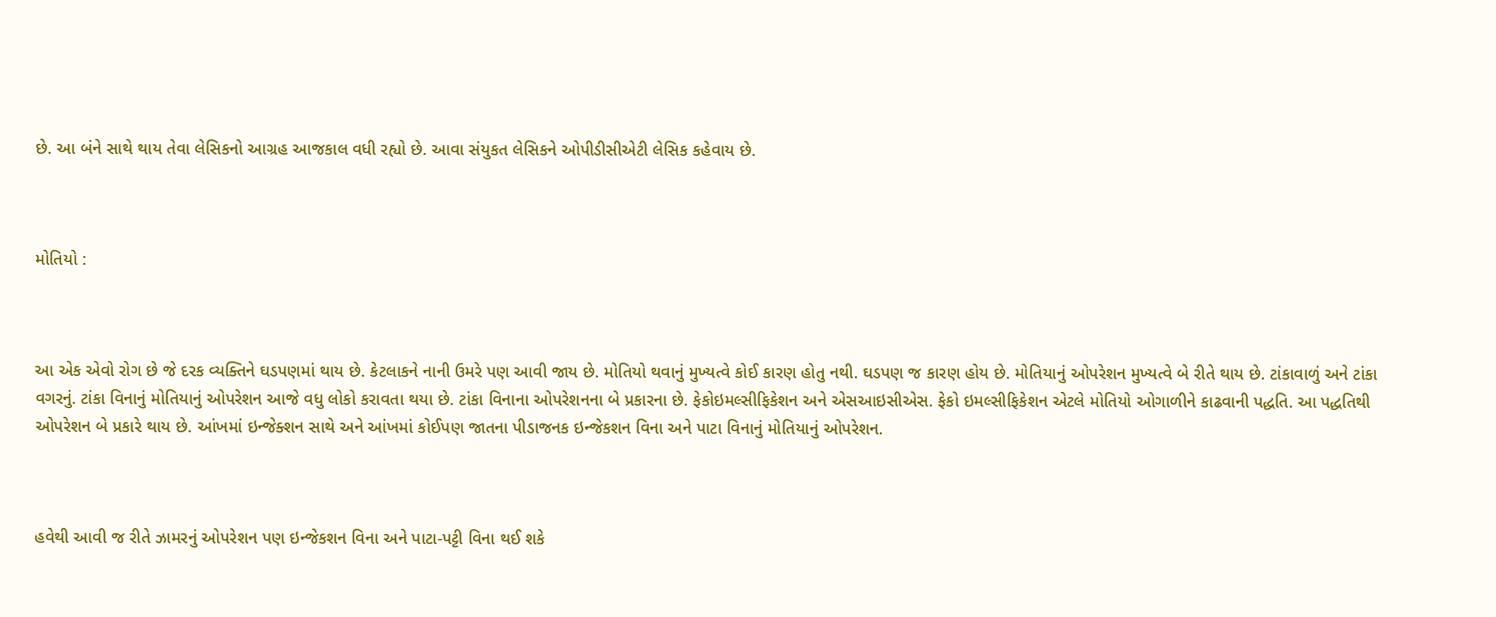છે. આ બંને સાથે થાય તેવા લેસિકનો આગ્રહ આજકાલ વધી રહ્યો છે. આવા સંયુકત લેસિકને ઓપીડીસીએટી લેસિક કહેવાય છે.



મોતિયો :



આ એક એવો રોગ છે જે દરક વ્યક્તિને ઘડપણમાં થાય છે. કેટલાકને નાની ઉમરે પણ આવી જાય છે. મોતિયો થવાનું મુખ્યત્વે કોઈ કારણ હોતુ નથી. ઘડપણ જ કારણ હોય છે. મોતિયાનું ઓપરેશન મુખ્યત્વે બે રીતે થાય છે. ટાંકાવાળું અને ટાંકા વગરનું. ટાંકા વિનાનું મોતિયાનું ઓપરેશન આજે વધુ લોકો કરાવતા થયા છે. ટાંકા વિનાના ઓપરેશનના બે પ્રકારના છે. ફેકોઇમલ્સીફિકેશન અને એસઆઇસીએસ. ફેકો ઇમલ્સીફિકેશન એટલે મોતિયો ઓગાળીને કાઢવાની પદ્ધતિ. આ પદ્ધતિથી ઓપરેશન બે પ્રકારે થાય છે. આંખમાં ઇન્જેક્શન સાથે અને આંખમાં કોઈપણ જાતના પીડાજનક ઇન્જેકશન વિના અને પાટા વિનાનું મોતિયાનું ઓપરેશન.



હવેથી આવી જ રીતે ઝામરનું ઓપરેશન પણ ઇન્જેકશન વિના અને પાટા-પટ્ટી વિના થઈ શકે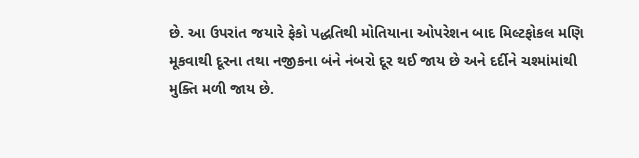છે. આ ઉપરાંત જયારે ફેકો પદ્ધતિથી મોતિયાના ઓપરેશન બાદ મિલ્ટફોકલ મણિ મૂકવાથી દૂરના તથા નજીકના બંને નંબરો દૂર થઈ જાય છે અને દર્દીને ચશ્માંમાંથી મુક્તિ મળી જાય છે.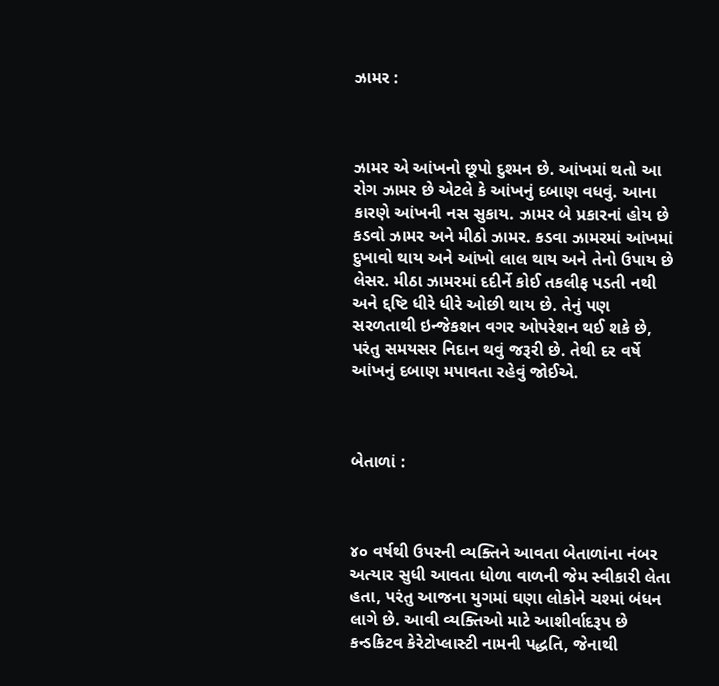ઝામર :



ઝામર એ આંખનો છૂપો દુશ્મન છે. આંખમાં થતો આ રોગ ઝામર છે એટલે કે આંખનું દબાણ વધવું. આના કારણે આંખની નસ સુકાય. ઝામર બે પ્રકારનાં હોય છે કડવો ઝામર અને મીઠો ઝામર. કડવા ઝામરમાં આંખમાં દુખાવો થાય અને આંખો લાલ થાય અને તેનો ઉપાય છે લેસર. મીઠા ઝામરમાં દદીર્ને કોઈ તકલીફ પડતી નથી અને દ્દષ્ટિ ધીરે ધીરે ઓછી થાય છે. તેનું પણ સરળતાથી ઇન્જેકશન વગર ઓપરેશન થઈ શકે છે, પરંતુ સમયસર નિદાન થવું જરૂરી છે. તેથી દર વર્ષે આંખનું દબાણ મપાવતા રહેવું જોઈએ.



બેતાળાં :



૪૦ વર્ષથી ઉપરની વ્યક્તિને આવતા બેતાળાંના નંબર અત્યાર સુધી આવતા ધોળા વાળની જેમ સ્વીકારી લેતા હતા, પરંતુ આજના યુગમાં ઘણા લોકોને ચશ્માં બંધન લાગે છે. આવી વ્યક્તિઓ માટે આશીર્વાદરૂપ છે કન્ડકિટવ કેરેટોપ્લાસ્ટી નામની પદ્ધતિ, જેનાથી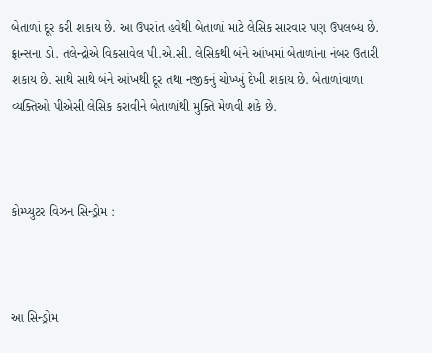બેતાળાં દૂર કરી શકાય છે. આ ઉપરાંત હવેથી બેતાળાં માટે લેસિક સારવાર પણ ઉપલબ્ધ છે. ફ્રાન્સના ડો. તલેન્દ્રોએ વિકસાવેલ પી.એ.સી. લેસિકથી બંને આંખમાં બેતાળાંના નંબર ઉતારી શકાય છે. સાથે સાથે બંને આંખથી દૂર તથા નજીકનું ચોખ્ખું દેખી શકાય છે. બેતાળાંવાળા વ્યક્તિઓ પીએસી લેસિક કરાવીને બેતાળાંથી મુક્તિ મેળવી શકે છે.



કોમ્પ્યુટર વિઝન સિન્ડ્રોમ :



આ સિન્ડ્રોમ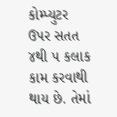કોમ્પ્યુટર ઉપર સતત ૪થી ૫ કલાક કામ કરવાથી થાય છે. તેમાં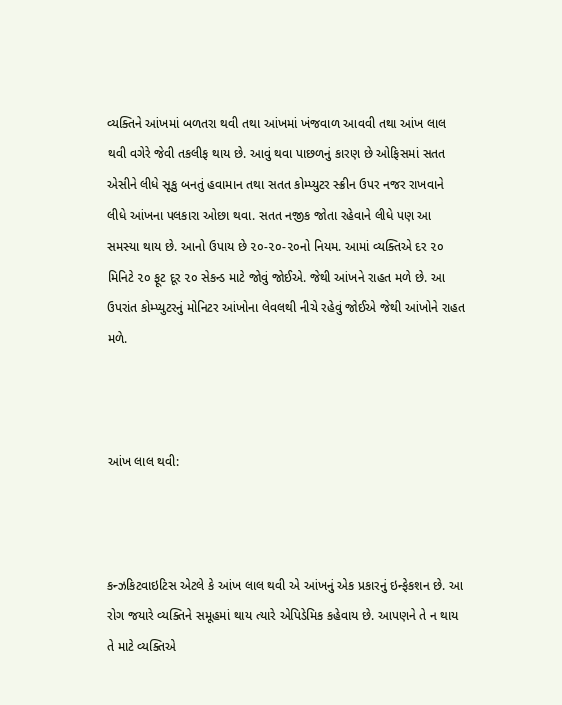વ્યક્તિને આંખમાં બળતરા થવી તથા આંખમાં ખંજવાળ આવવી તથા આંખ લાલ થવી વગેરે જેવી તકલીફ થાય છે. આવું થવા પાછળનું કારણ છે ઓફિસમાં સતત એસીને લીધે સૂકુ બનતું હવામાન તથા સતત કોમ્પ્યુટર સ્ક્રીન ઉપર નજર રાખવાને લીધે આંખના પલકારા ઓછા થવા. સતત નજીક જોતા રહેવાને લીધે પણ આ સમસ્યા થાય છે. આનો ઉપાય છે ૨૦-૨૦-૨૦નો નિયમ. આમાં વ્યક્તિએ દર ૨૦ મિનિટે ૨૦ ફૂટ દૂર ૨૦ સેકન્ડ માટે જોવું જોઈએ. જેથી આંખને રાહત મળે છે. આ ઉપરાંત કોમ્પ્યુટરનું મોનિટર આંખોના લેવલથી નીચે રહેવું જોઈએ જેથી આંખોને રાહત મળે.



આંખ લાલ થવી:



કન્ઝકિટવાઇટિસ એટલે કે આંખ લાલ થવી એ આંખનું એક પ્રકારનું ઇન્ફેકશન છે. આ રોગ જયારે વ્યક્તિને સમૂહમાં થાય ત્યારે એપિડેમિક કહેવાય છે. આપણને તે ન થાય તે માટે વ્યક્તિએ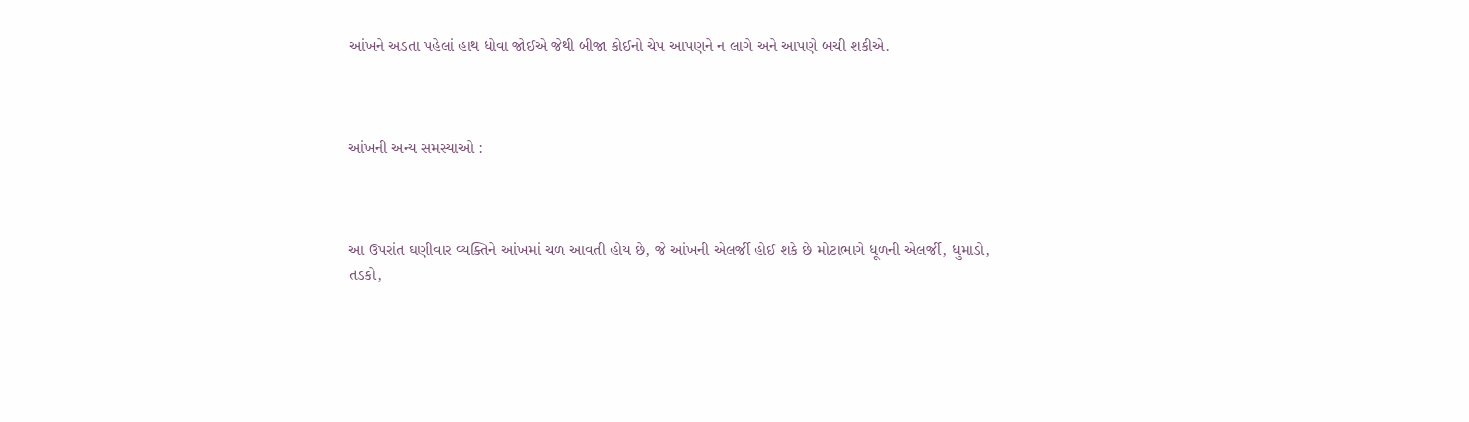આંખને અડતા પહેલાં હાથ ધોવા જોઈએ જેથી બીજા કોઈનો ચેપ આપણને ન લાગે અને આપણે બચી શકીએ.



આંખની અન્ય સમસ્યાઓ :



આ ઉપરાંત ઘણીવાર વ્યક્તિને આંખમાં ચળ આવતી હોય છે, જે આંખની એલર્જી હોઈ શકે છે મોટાભાગે ધૂળની એલર્જી, ધુમાડો, તડકો,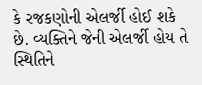કે રજકણોની એલર્જી હોઈ શકે છે. વ્યક્તિને જેની એલર્જી હોય તે સ્થિતિને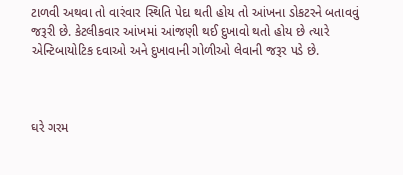ટાળવી અથવા તો વારંવાર સ્થિતિ પેદા થતી હોય તો આંખના ડોકટરને બતાવવું જરૂરી છે. કેટલીકવાર આંખમાં આંજણી થઈ દુખાવો થતો હોય છે ત્યારે એન્ટિબાયોટિક દવાઓ અને દુખાવાની ગોળીઓ લેવાની જરૂર પડે છે.



ઘરે ગરમ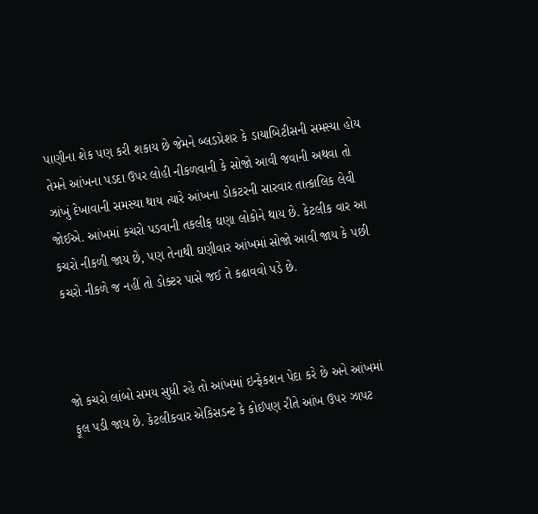પાણીના શેક પણ કરી શકાય છે જેમને બ્લડપ્રેશર કે ડાયાબિટીસની સમસ્યા હોય તેમને આંખના પડદા ઉપર લોહી નીકળવાની કે સોજો આવી જવાની અથવા તો ઝાંખું દેખાવાની સમસ્યા થાય ત્યારે આંખના ડોકટરની સારવાર તાત્કાલિક લેવી જોઈએ. આંખમાં કચરો પડવાની તકલીફ ઘણા લોકોને થાય છે. કેટલીક વાર આ કચરો નીકળી જાય છે, પણ તેનાથી ઘણીવાર આંખમાં સોજો આવી જાય કે પછી કચરો નીકળે જ નહીં તો ડોક્ટર પાસે જઈ તે કઢાવવો પડે છે.



જો કચરો લાંબો સમય સુધી રહે તો આંખમાં ઇન્ફેકશન પેદા કરે છે અને આંખમાં ફૂલ પડી જાય છે. કેટલીકવાર એકિસડન્ટ કે કોઈપણ રીતે આંખ ઉપર ઝાપટ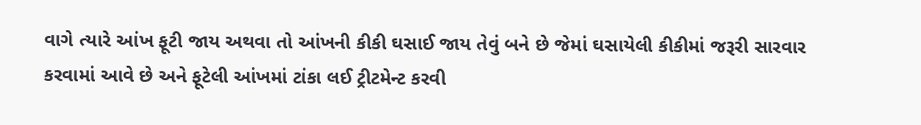વાગે ત્યારે આંખ ફૂટી જાય અથવા તો આંખની કીકી ઘસાઈ જાય તેવું બને છે જેમાં ઘસાયેલી કીકીમાં જરૂરી સારવાર કરવામાં આવે છે અને ફૂટેલી આંખમાં ટાંકા લઈ ટ્રીટમેન્ટ કરવી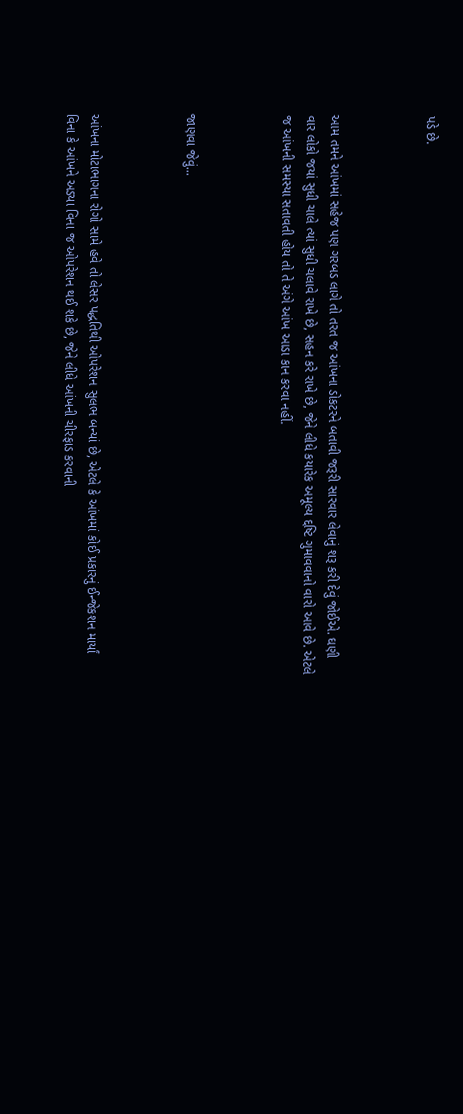પડે છે.



આમ તમને આંખમાં સહેજ પણ ગરબડ લાગે તો તરત જ આંખના ડોકટરને બતાવી જરૂરી સારવાર લેવાનું શરૂ કરી દેવું જોઈએ. ઘણી વાર લોકો જયાં સુધી ચાલે ત્યાં સુધી ચલાવે રાખે છે, સહન કરે રાખે છે, જેને લીધે કયારેક અમૂલ્ય દ્દષ્ટિ ગુમાવવાનો વારો આવે છે. એટલે જ આંખની સમસ્યા સતાવતી હોય તો તે અંગે આંખ આડા કાન કરવા નહીં.



જાણવા જેવું...



આંખના મોટાભાગના રોગો સામે હવે તો લેસર પદ્ધતિથી ઓપરેશન સુલભ બન્યાં છે, એટલે કે આંખમાં કોઈ પ્રકારનું ઈન્જેકશન માર્યાં વિના કે આંખને અડ્યા વિના જ ઓપરેશન થઈ શકે છે, જેને લીધે આંખની ચીરફાડ કરવાની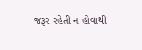જરૂર રહેતી ન હોવાથી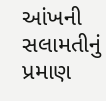આંખની સલામતીનું પ્રમાણ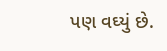પણ વઘ્યું છે.